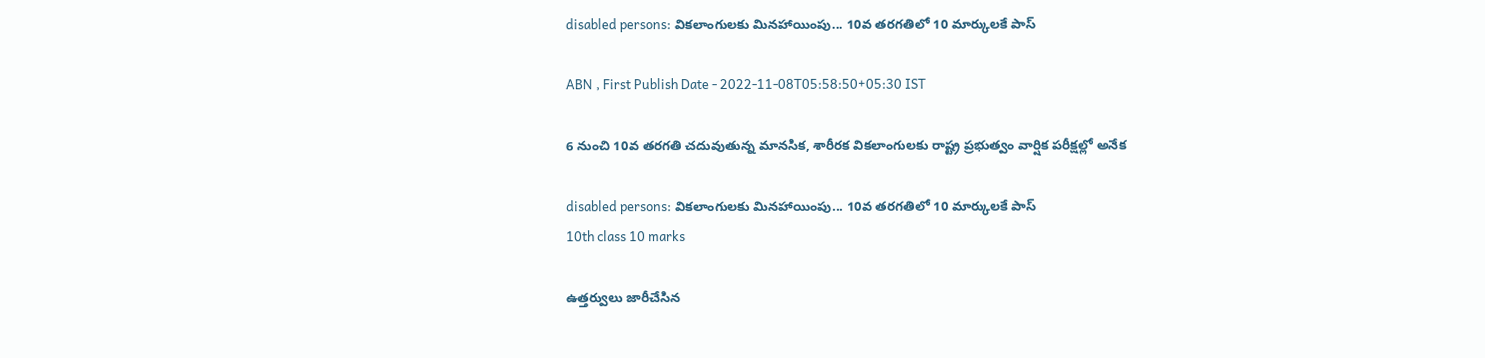disabled persons: వికలాంగులకు మినహాయింపు... 10వ తరగతిలో 10 మార్కులకే పాస్‌

ABN , First Publish Date - 2022-11-08T05:58:50+05:30 IST

6 నుంచి 10వ తరగతి చదువుతున్న మానసిక, శారీరక వికలాంగులకు రాష్ట్ర ప్రభుత్వం వార్షిక పరీక్షల్లో అనేక

disabled persons: వికలాంగులకు మినహాయింపు... 10వ తరగతిలో 10 మార్కులకే పాస్‌
10th class 10 marks

ఉత్తర్వులు జారీచేసిన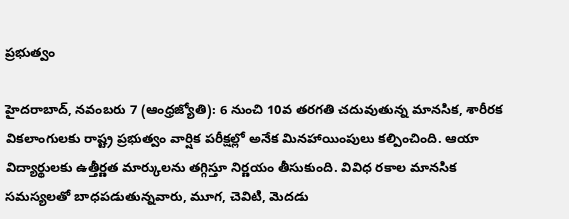ప్రభుత్వం

హైదరాబాద్‌, నవంబరు 7 (ఆంధ్రజ్యోతి): 6 నుంచి 10వ తరగతి చదువుతున్న మానసిక, శారీరక వికలాంగులకు రాష్ట్ర ప్రభుత్వం వార్షిక పరీక్షల్లో అనేక మినహాయింపులు కల్పించింది. ఆయా విద్యార్థులకు ఉత్తీర్ణత మార్కులను తగ్గిస్తూ నిర్ణయం తీసుకుంది. వివిధ రకాల మానసిక సమస్యలతో బాధపడుతున్నవారు, మూగ, చెవిటి, మెదడు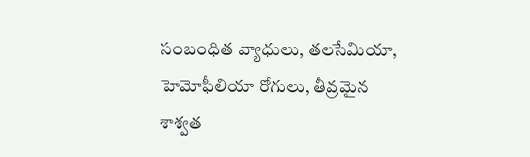సంబంధిత వ్యాధులు, తలసేమియా, హెమోఫీలియా రోగులు, తీవ్రమైన శాశ్వత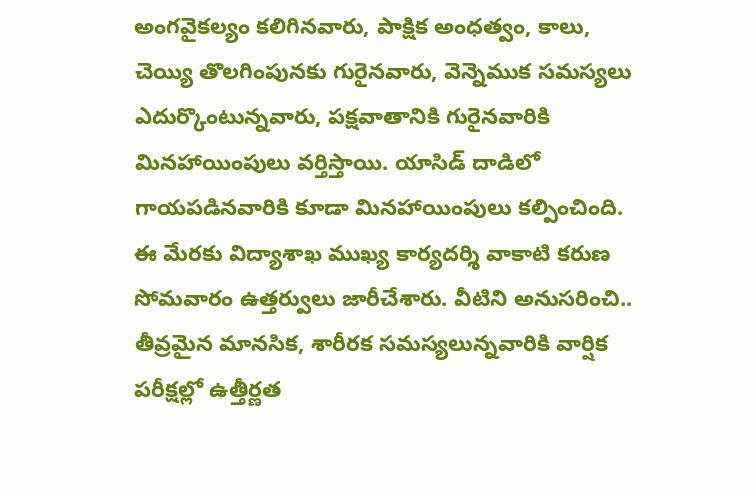అంగవైకల్యం కలిగినవారు, పాక్షిక అంధత్వం, కాలు, చెయ్యి తొలగింపునకు గురైనవారు, వెన్నెముక సమస్యలు ఎదుర్కొంటున్నవారు, పక్షవాతానికి గురైనవారికి మినహాయింపులు వర్తిస్తాయి. యాసిడ్‌ దాడిలో గాయపడినవారికి కూడా మినహాయింపులు కల్పించింది. ఈ మేరకు విద్యాశాఖ ముఖ్య కార్యదర్శి వాకాటి కరుణ సోమవారం ఉత్తర్వులు జారీచేశారు. వీటిని అనుసరించి.. తీవ్రమైన మానసిక, శారీరక సమస్యలున్నవారికి వార్షిక పరీక్షల్లో ఉత్తీర్ణత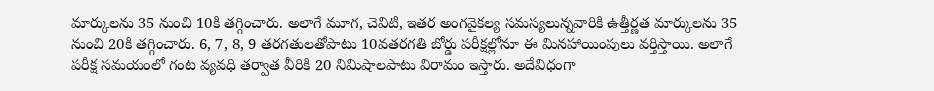మార్కులను 35 నుంచి 10కి తగ్గించారు. అలాగే మూగ, చెవిటి, ఇతర అంగవైకల్య సమస్యలున్నవారికి ఉత్తీర్ణత మార్కులను 35 నుంచి 20కి తగ్గించారు. 6, 7, 8, 9 తరగతులతోపాటు 10వతరగతి బోర్డు పరీక్షల్లోనూ ఈ మినహాయింపులు వర్తిస్తాయి. అలాగే పరీక్ష సమయంలో గంట వ్యవధి తర్వాత వీరికి 20 నిమిషాలపాటు విరామం ఇస్తారు. అదేవిధంగా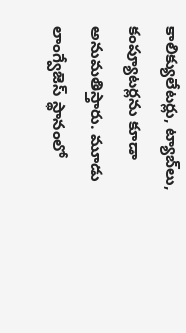కాలిక్యులేటర్లు, ట్యాబ్‌లు, కంప్యూటర్లను కూడా అనుమతిస్తారు. మూడు లాంగ్వేజెస్‌ స్థానంలో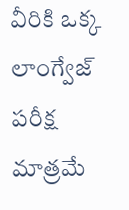వీరికి ఒక్క లాంగ్వేజ్‌ పరీక్ష మాత్రమే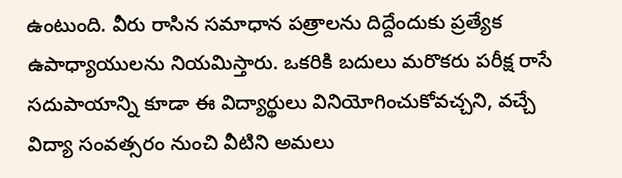ఉంటుంది. వీరు రాసిన సమాధాన పత్రాలను దిద్దేందుకు ప్రత్యేక ఉపాధ్యాయులను నియమిస్తారు. ఒకరికి బదులు మరొకరు పరీక్ష రాసే సదుపాయాన్ని కూడా ఈ విద్యార్థులు వినియోగించుకోవచ్చని, వచ్చే విద్యా సంవత్సరం నుంచి వీటిని అమలు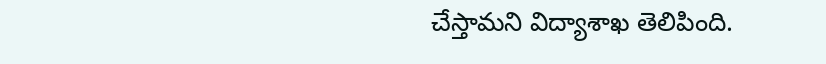చేస్తామని విద్యాశాఖ తెలిపింది.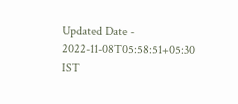Updated Date - 2022-11-08T05:58:51+05:30 IST